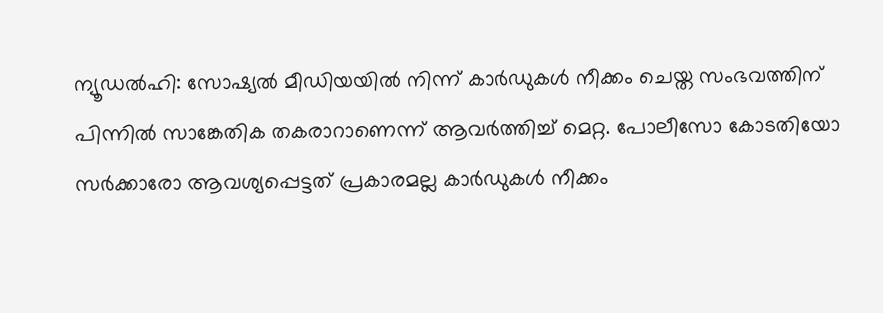ന്യൂഡൽഹി: സോഷ്യൽ മീഡിയയിൽ നിന്ന് കാർഡുകൾ നീക്കം ചെയ്ത സംഭവത്തിന് പിന്നിൽ സാങ്കേതിക തകരാറാണെന്ന് ആവർത്തിച്ച് മെറ്റ. പോലീസോ കോടതിയോ സർക്കാരോ ആവശ്യപ്പെട്ടത് പ്രകാരമല്ല കാർഡുകൾ നീക്കം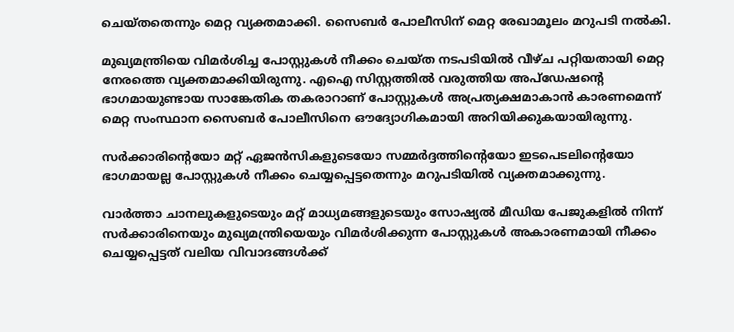ചെയ്തതെന്നും മെറ്റ വ്യക്തമാക്കി. സൈബർ പോലീസിന് മെറ്റ രേഖാമൂലം മറുപടി നൽകി.

മുഖ്യമന്ത്രിയെ വിമർശിച്ച പോസ്റ്റുകൾ നീക്കം ചെയ്ത നടപടിയിൽ വീഴ്ച പറ്റിയതായി മെറ്റ നേരത്തെ വ്യക്തമാക്കിയിരുന്നു. എഐ സിസ്റ്റത്തിൽ വരുത്തിയ അപ്‌ഡേഷന്റെ ഭാഗമായുണ്ടായ സാങ്കേതിക തകരാറാണ് പോസ്റ്റുകൾ അപ്രത്യക്ഷമാകാൻ കാരണമെന്ന് മെറ്റ സംസ്ഥാന സൈബർ പോലീസിനെ ഔദ്യോഗികമായി അറിയിക്കുകയായിരുന്നു.

സർക്കാരിന്റെയോ മറ്റ് ഏജൻസികളുടെയോ സമ്മർദ്ദത്തിന്റെയോ ഇടപെടലിന്റെയോ ഭാഗമായല്ല പോസ്റ്റുകൾ നീക്കം ചെയ്യപ്പെട്ടതെന്നും മറുപടിയിൽ വ്യക്തമാക്കുന്നു.

വാർത്താ ചാനലുകളുടെയും മറ്റ് മാധ്യമങ്ങളുടെയും സോഷ്യൽ മീഡിയ പേജുകളിൽ നിന്ന് സർക്കാരിനെയും മുഖ്യമന്ത്രിയെയും വിമർശിക്കുന്ന പോസ്റ്റുകൾ അകാരണമായി നീക്കം ചെയ്യപ്പെട്ടത് വലിയ വിവാദങ്ങൾക്ക്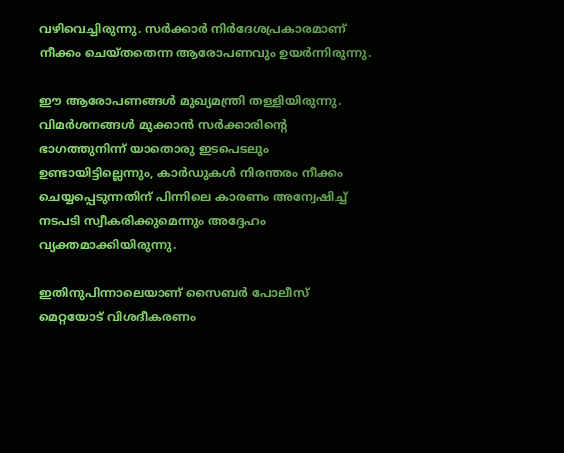വഴിവെച്ചിരുന്നു. സർക്കാർ നിർദേശപ്രകാരമാണ് നീക്കം ചെയ്തതെന്ന ആരോപണവും ഉയർന്നിരുന്നു.

ഈ ആരോപണങ്ങൾ മുഖ്യമന്ത്രി തള്ളിയിരുന്നു. വിമർശനങ്ങൾ മുക്കാൻ സർക്കാരിന്റെ ഭാഗത്തുനിന്ന് യാതൊരു ഇടപെടലും ഉണ്ടായിട്ടില്ലെന്നും, കാർഡുകൾ നിരന്തരം നീക്കം ചെയ്യപ്പെടുന്നതിന് പിന്നിലെ കാരണം അന്വേഷിച്ച് നടപടി സ്വീകരിക്കുമെന്നും അദ്ദേഹം വ്യക്തമാക്കിയിരുന്നു.

ഇതിനുപിന്നാലെയാണ് സൈബർ പോലീസ് മെറ്റയോട് വിശദീകരണം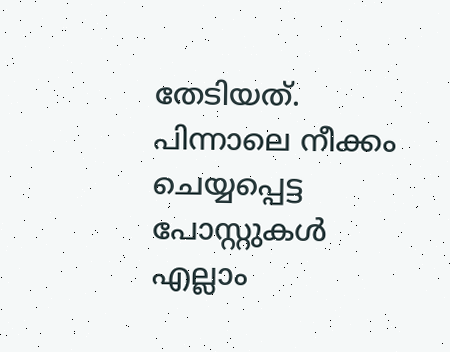തേടിയത്. പിന്നാലെ നീക്കം ചെയ്യപ്പെട്ട പോസ്റ്റുകൾ എല്ലാം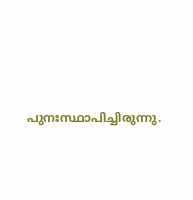പുനഃസ്ഥാപിച്ചിരുന്നു.